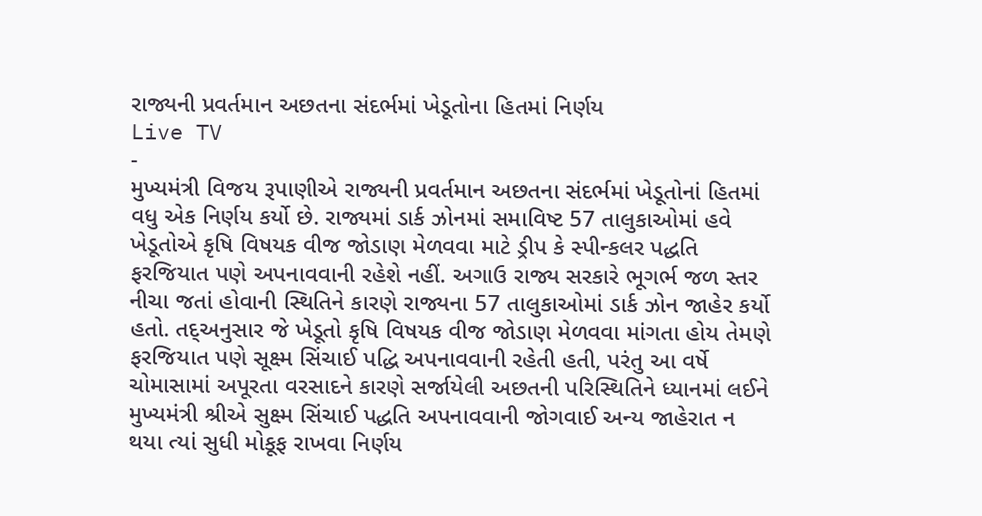રાજ્યની પ્રવર્તમાન અછતના સંદર્ભમાં ખેડૂતોના હિતમાં નિર્ણય
Live TV
-
મુખ્યમંત્રી વિજય રૂપાણીએ રાજ્યની પ્રવર્તમાન અછતના સંદર્ભમાં ખેડૂતોનાં હિતમાં વધુ એક નિર્ણય કર્યો છે. રાજ્યમાં ડાર્ક ઝોનમાં સમાવિષ્ટ 57 તાલુકાઓમાં હવે ખેડૂતોએ કૃષિ વિષયક વીજ જોડાણ મેળવવા માટે ડ્રીપ કે સ્પીન્કલર પદ્ધતિ ફરજિયાત પણે અપનાવવાની રહેશે નહીં. અગાઉ રાજ્ય સરકારે ભૂગર્ભ જળ સ્તર નીચા જતાં હોવાની સ્થિતિને કારણે રાજ્યના 57 તાલુકાઓમાં ડાર્ક ઝોન જાહેર કર્યો હતો. તદ્અનુસાર જે ખેડૂતો કૃષિ વિષયક વીજ જોડાણ મેળવવા માંગતા હોય તેમણે ફરજિયાત પણે સૂક્ષ્મ સિંચાઈ પદ્ધિ અપનાવવાની રહેતી હતી, પરંતુ આ વર્ષે ચોમાસામાં અપૂરતા વરસાદને કારણે સર્જાયેલી અછતની પરિસ્થિતિને ધ્યાનમાં લઈને મુખ્યમંત્રી શ્રીએ સુક્ષ્મ સિંચાઈ પદ્ધતિ અપનાવવાની જોગવાઈ અન્ય જાહેરાત ન થયા ત્યાં સુધી મોકૂફ રાખવા નિર્ણય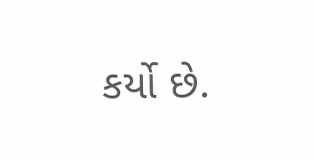કર્યો છે.